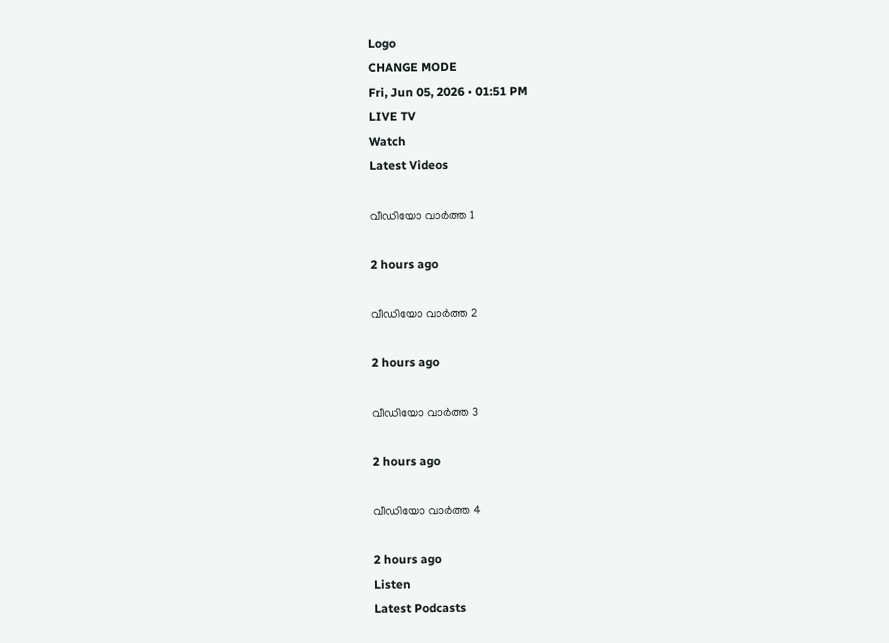Logo
CHANGE MODE
Fri, Jun 05, 2026 • 01:51 PM
LIVE TV
Watch
Latest Videos

വീഡിയോ വാർത്ത 1

2 hours ago

വീഡിയോ വാർത്ത 2

2 hours ago

വീഡിയോ വാർത്ത 3

2 hours ago

വീഡിയോ വാർത്ത 4

2 hours ago
Listen
Latest Podcasts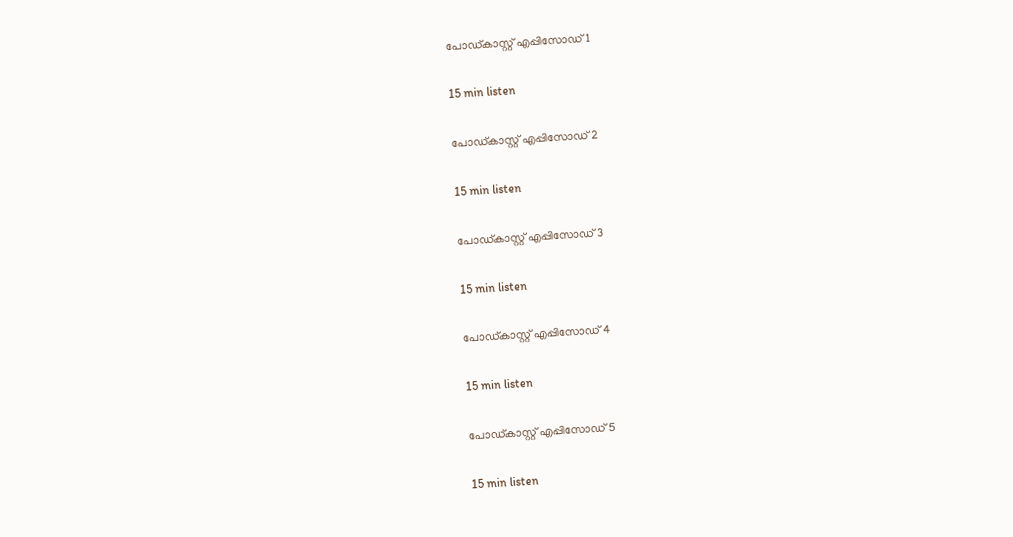പോഡ്കാസ്റ്റ് എപ്പിസോഡ് 1

15 min listen

പോഡ്കാസ്റ്റ് എപ്പിസോഡ് 2

15 min listen

പോഡ്കാസ്റ്റ് എപ്പിസോഡ് 3

15 min listen

പോഡ്കാസ്റ്റ് എപ്പിസോഡ് 4

15 min listen

പോഡ്കാസ്റ്റ് എപ്പിസോഡ് 5

15 min listen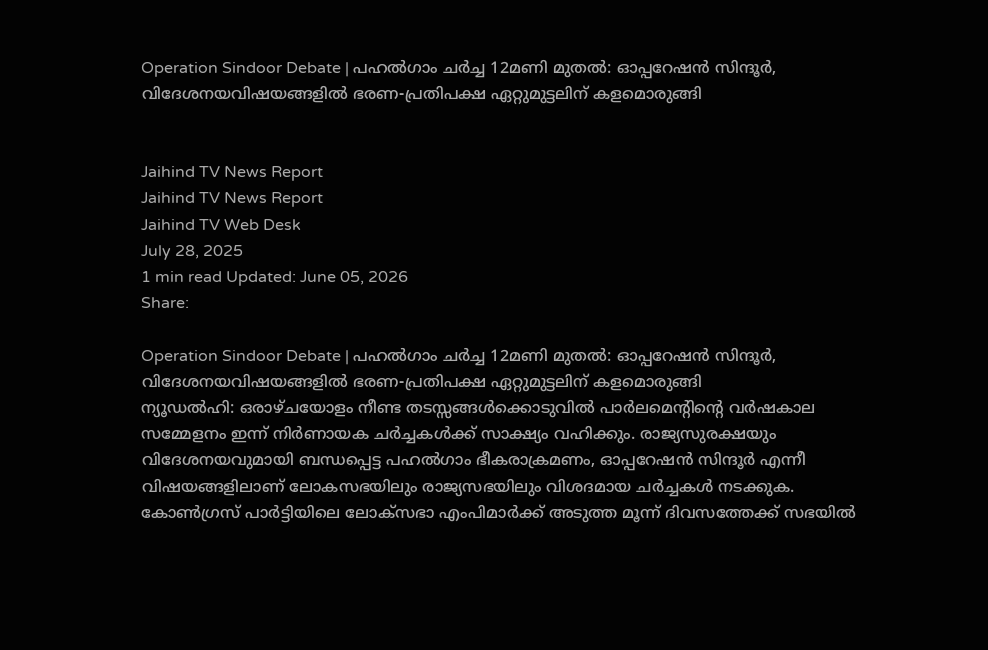Operation Sindoor Debate | പഹല്‍ഗാം ചര്‍ച്ച 12മണി മുതല്‍: ഓപ്പറേഷന്‍ സിന്ദൂര്‍, വിദേശനയവിഷയങ്ങളില്‍ ഭരണ-പ്രതിപക്ഷ ഏറ്റുമുട്ടലിന് കളമൊരുങ്ങി


Jaihind TV News Report
Jaihind TV News Report
Jaihind TV Web Desk
July 28, 2025
1 min read Updated: June 05, 2026
Share:

Operation Sindoor Debate | പഹല്‍ഗാം ചര്‍ച്ച 12മണി മുതല്‍: ഓപ്പറേഷന്‍ സിന്ദൂര്‍, വിദേശനയവിഷയങ്ങളില്‍ ഭരണ-പ്രതിപക്ഷ ഏറ്റുമുട്ടലിന് കളമൊരുങ്ങി
ന്യൂഡല്‍ഹി: ഒരാഴ്ചയോളം നീണ്ട തടസ്സങ്ങള്‍ക്കൊടുവില്‍ പാര്‍ലമെന്റിന്റെ വര്‍ഷകാല സമ്മേളനം ഇന്ന് നിര്‍ണായക ചര്‍ച്ചകള്‍ക്ക് സാക്ഷ്യം വഹിക്കും. രാജ്യസുരക്ഷയും വിദേശനയവുമായി ബന്ധപ്പെട്ട പഹല്‍ഗാം ഭീകരാക്രമണം, ഓപ്പറേഷന്‍ സിന്ദൂര്‍ എന്നീ വിഷയങ്ങളിലാണ് ലോകസഭയിലും രാജ്യസഭയിലും വിശദമായ ചര്‍ച്ചകള്‍ നടക്കുക. കോണ്‍ഗ്രസ് പാര്‍ട്ടിയിലെ ലോക്‌സഭാ എംപിമാര്‍ക്ക് അടുത്ത മൂന്ന് ദിവസത്തേക്ക് സഭയില്‍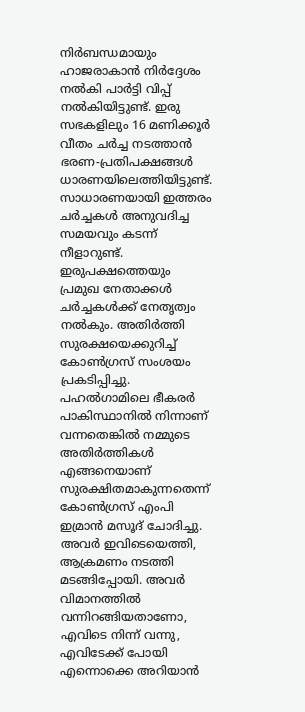നിര്‍ബന്ധമായും ഹാജരാകാന്‍ നിര്‍ദ്ദേശം നല്‍കി പാര്‍ട്ടി വിപ്പ് നല്‍കിയിട്ടുണ്ട്. ഇരു സഭകളിലും 16 മണിക്കൂര്‍ വീതം ചര്‍ച്ച നടത്താന്‍ ഭരണ-പ്രതിപക്ഷങ്ങള്‍ ധാരണയിലെത്തിയിട്ടുണ്ട്. സാധാരണയായി ഇത്തരം ചര്‍ച്ചകള്‍ അനുവദിച്ച സമയവും കടന്ന് നീളാറുണ്ട്. ഇരുപക്ഷത്തെയും പ്രമുഖ നേതാക്കള്‍ ചര്‍ച്ചകള്‍ക്ക് നേതൃത്വം നല്‍കും. അതിര്‍ത്തി സുരക്ഷയെക്കുറിച്ച് കോണ്‍ഗ്രസ് സംശയം പ്രകടിപ്പിച്ചു. പഹല്‍ഗാമിലെ ഭീകരര്‍ പാകിസ്ഥാനില്‍ നിന്നാണ് വന്നതെങ്കില്‍ നമ്മുടെ അതിര്‍ത്തികള്‍ എങ്ങനെയാണ് സുരക്ഷിതമാകുന്നതെന്ന് കോണ്‍ഗ്രസ് എംപി ഇമ്രാന്‍ മസൂദ് ചോദിച്ചു. അവര്‍ ഇവിടെയെത്തി, ആക്രമണം നടത്തി മടങ്ങിപ്പോയി. അവര്‍ വിമാനത്തില്‍ വന്നിറങ്ങിയതാണോ, എവിടെ നിന്ന് വന്നു, എവിടേക്ക് പോയി എന്നൊക്കെ അറിയാന്‍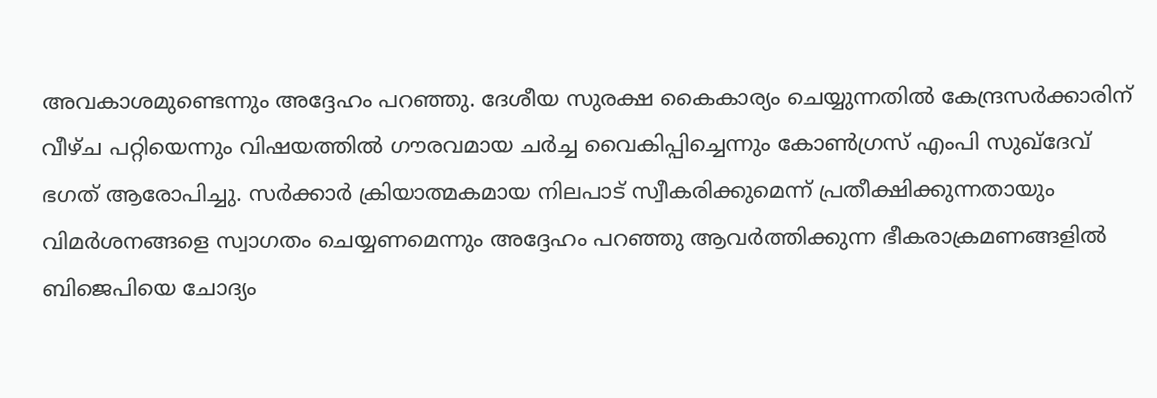അവകാശമുണ്ടെന്നും അദ്ദേഹം പറഞ്ഞു. ദേശീയ സുരക്ഷ കൈകാര്യം ചെയ്യുന്നതില്‍ കേന്ദ്രസര്‍ക്കാരിന് വീഴ്ച പറ്റിയെന്നും വിഷയത്തില്‍ ഗൗരവമായ ചര്‍ച്ച വൈകിപ്പിച്ചെന്നും കോണ്‍ഗ്രസ് എംപി സുഖ്‌ദേവ് ഭഗത് ആരോപിച്ചു. സര്‍ക്കാര്‍ ക്രിയാത്മകമായ നിലപാട് സ്വീകരിക്കുമെന്ന് പ്രതീക്ഷിക്കുന്നതായും വിമര്‍ശനങ്ങളെ സ്വാഗതം ചെയ്യണമെന്നും അദ്ദേഹം പറഞ്ഞു ആവര്‍ത്തിക്കുന്ന ഭീകരാക്രമണങ്ങളില്‍ ബിജെപിയെ ചോദ്യം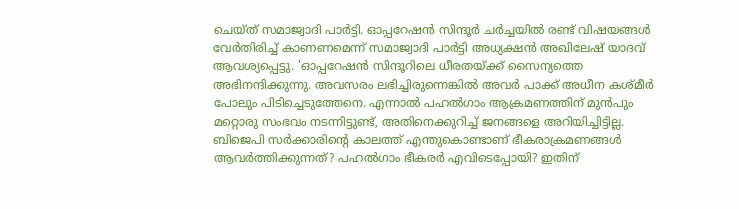ചെയ്ത് സമാജ്വാദി പാര്‍ട്ടി. ഓപ്പറേഷന്‍ സിന്ദൂര്‍ ചര്‍ച്ചയില്‍ രണ്ട് വിഷയങ്ങള്‍ വേര്‍തിരിച്ച് കാണണമെന്ന് സമാജ്വാദി പാര്‍ട്ടി അധ്യക്ഷന്‍ അഖിലേഷ് യാദവ് ആവശ്യപ്പെട്ടു. 'ഓപ്പറേഷന്‍ സിന്ദൂറിലെ ധീരതയ്ക്ക് സൈന്യത്തെ അഭിനന്ദിക്കുന്നു. അവസരം ലഭിച്ചിരുന്നെങ്കില്‍ അവര്‍ പാക്ക് അധീന കശ്മീര്‍ പോലും പിടിച്ചെടുത്തേനെ. എന്നാല്‍ പഹല്‍ഗാം ആക്രമണത്തിന് മുന്‍പും മറ്റൊരു സംഭവം നടന്നിട്ടുണ്ട്, അതിനെക്കുറിച്ച് ജനങ്ങളെ അറിയിച്ചിട്ടില്ല. ബിജെപി സര്‍ക്കാരിന്റെ കാലത്ത് എന്തുകൊണ്ടാണ് ഭീകരാക്രമണങ്ങള്‍ ആവര്‍ത്തിക്കുന്നത്? പഹല്‍ഗാം ഭീകരര്‍ എവിടെപ്പോയി? ഇതിന്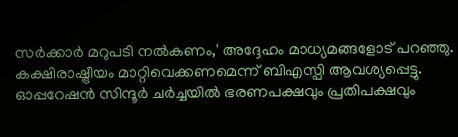സര്‍ക്കാര്‍ മറുപടി നല്‍കണം,' അദ്ദേഹം മാധ്യമങ്ങളോട് പറഞ്ഞു. കക്ഷിരാഷ്ട്രീയം മാറ്റിവെക്കണമെന്ന് ബിഎസ്പി ആവശ്യപ്പെട്ടു. ഓപ്പറേഷന്‍ സിന്ദൂര്‍ ചര്‍ച്ചയില്‍ ഭരണപക്ഷവും പ്രതിപക്ഷവും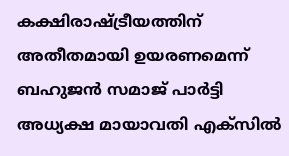കക്ഷിരാഷ്ട്രീയത്തിന് അതീതമായി ഉയരണമെന്ന് ബഹുജന്‍ സമാജ് പാര്‍ട്ടി അധ്യക്ഷ മായാവതി എക്‌സില്‍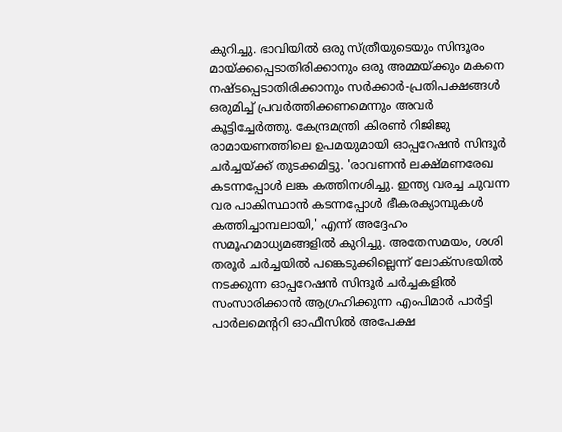കുറിച്ചു. ഭാവിയില്‍ ഒരു സ്ത്രീയുടെയും സിന്ദൂരം മായ്ക്കപ്പെടാതിരിക്കാനും ഒരു അമ്മയ്ക്കും മകനെ നഷ്ടപ്പെടാതിരിക്കാനും സര്‍ക്കാര്‍-പ്രതിപക്ഷങ്ങള്‍ ഒരുമിച്ച് പ്രവര്‍ത്തിക്കണമെന്നും അവര്‍ കൂട്ടിച്ചേര്‍ത്തു. കേന്ദ്രമന്ത്രി കിരണ്‍ റിജിജു രാമായണത്തിലെ ഉപമയുമായി ഓപ്പറേഷന്‍ സിന്ദൂര്‍ ചര്‍ച്ചയ്ക്ക് തുടക്കമിട്ടു. 'രാവണന്‍ ലക്ഷ്മണരേഖ കടന്നപ്പോള്‍ ലങ്ക കത്തിനശിച്ചു. ഇന്ത്യ വരച്ച ചുവന്ന വര പാകിസ്ഥാന്‍ കടന്നപ്പോള്‍ ഭീകരക്യാമ്പുകള്‍ കത്തിച്ചാമ്പലായി,' എന്ന് അദ്ദേഹം സമൂഹമാധ്യമങ്ങളില്‍ കുറിച്ചു. അതേസമയം, ശശി തരൂര്‍ ചര്‍ച്ചയില്‍ പങ്കെടുക്കില്ലെന്ന് ലോക്‌സഭയില്‍ നടക്കുന്ന ഓപ്പറേഷന്‍ സിന്ദൂര്‍ ചര്‍ച്ചകളില്‍ സംസാരിക്കാന്‍ ആഗ്രഹിക്കുന്ന എംപിമാര്‍ പാര്‍ട്ടി പാര്‍ലമെന്ററി ഓഫീസില്‍ അപേക്ഷ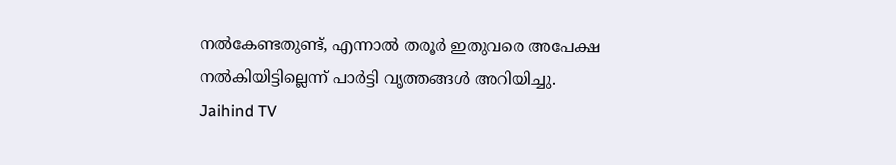നല്‍കേണ്ടതുണ്ട്, എന്നാല്‍ തരൂര്‍ ഇതുവരെ അപേക്ഷ നല്‍കിയിട്ടില്ലെന്ന് പാര്‍ട്ടി വൃത്തങ്ങള്‍ അറിയിച്ചു.
Jaihind TV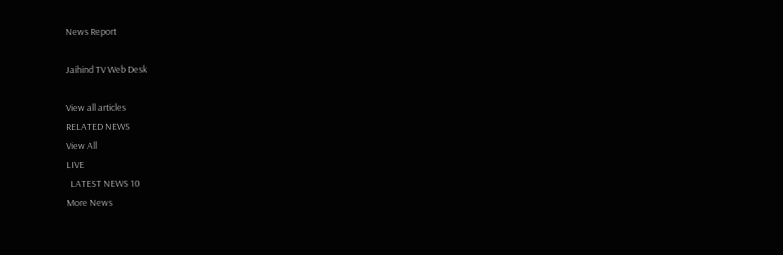News Report

Jaihind TV Web Desk

View all articles
RELATED NEWS
View All
LIVE
  LATEST NEWS 10
More News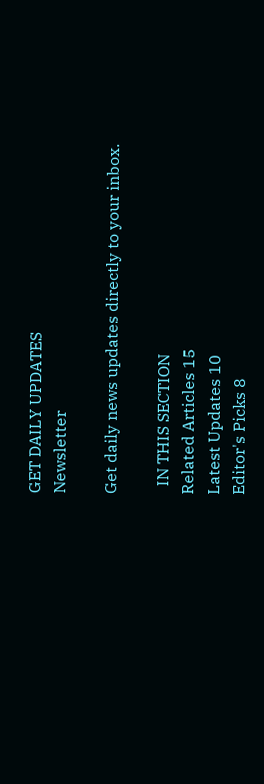GET DAILY UPDATES
Newsletter

Get daily news updates directly to your inbox.

  IN THIS SECTION
Related Articles 15
Latest Updates 10
Editor's Picks 8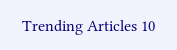Trending Articles 10